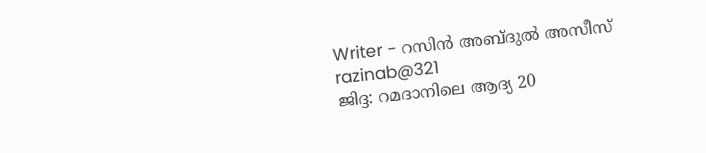Writer - റസിൻ അബ്ദുൽ അസീസ്
razinab@321
ജിദ്ദ: റമദാനിലെ ആദ്യ 20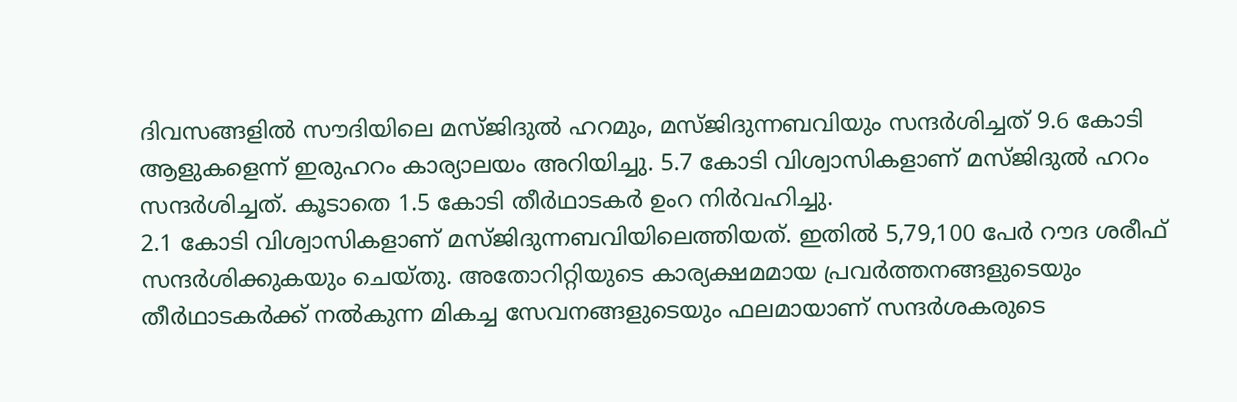ദിവസങ്ങളിൽ സൗദിയിലെ മസ്ജിദുൽ ഹറമും, മസ്ജിദുന്നബവിയും സന്ദർശിച്ചത് 9.6 കോടി ആളുകളെന്ന് ഇരുഹറം കാര്യാലയം അറിയിച്ചു. 5.7 കോടി വിശ്വാസികളാണ് മസ്ജിദുൽ ഹറം സന്ദർശിച്ചത്. കൂടാതെ 1.5 കോടി തീർഥാടകർ ഉംറ നിർവഹിച്ചു.
2.1 കോടി വിശ്വാസികളാണ് മസ്ജിദുന്നബവിയിലെത്തിയത്. ഇതിൽ 5,79,100 പേർ റൗദ ശരീഫ് സന്ദർശിക്കുകയും ചെയ്തു. അതോറിറ്റിയുടെ കാര്യക്ഷമമായ പ്രവർത്തനങ്ങളുടെയും തീർഥാടകർക്ക് നൽകുന്ന മികച്ച സേവനങ്ങളുടെയും ഫലമായാണ് സന്ദർശകരുടെ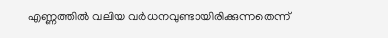എണ്ണത്തിൽ വലിയ വർധനവുണ്ടായിരിക്കുന്നതെന്ന്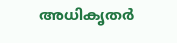അധികൃതർ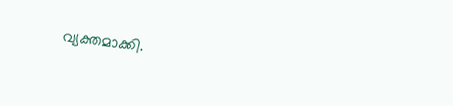വ്യക്തമാക്കി.